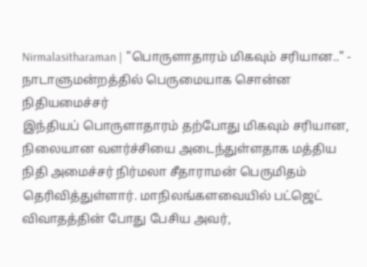Nirmalasitharaman | "பொருளாதாரம் மிகவும் சரியான.." - நாடாளுமன்றத்தில் பெருமையாக சொன்ன நிதியமைச்சர்
இந்தியப் பொருளாதாரம் தற்போது மிகவும் சரியான, நிலையான வளர்ச்சியை அடைந்துள்ளதாக மத்திய நிதி அமைச்சர் நிர்மலா சீதாராமன் பெருமிதம் தெரிவித்துள்ளார். மாநிலங்களவையில் பட்ஜெட் விவாதத்தின் போது பேசிய அவர்,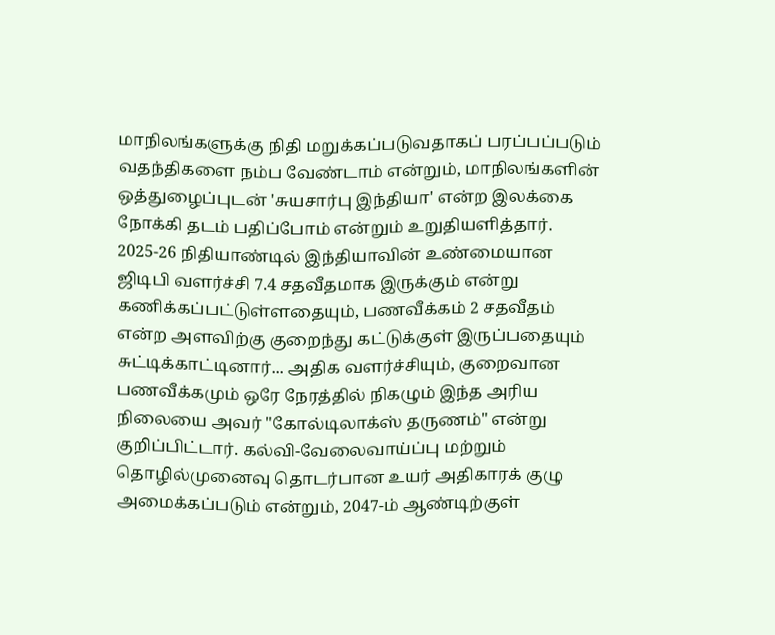மாநிலங்களுக்கு நிதி மறுக்கப்படுவதாகப் பரப்பப்படும் வதந்திகளை நம்ப வேண்டாம் என்றும், மாநிலங்களின் ஒத்துழைப்புடன் 'சுயசார்பு இந்தியா' என்ற இலக்கை நோக்கி தடம் பதிப்போம் என்றும் உறுதியளித்தார். 2025-26 நிதியாண்டில் இந்தியாவின் உண்மையான ஜிடிபி வளர்ச்சி 7.4 சதவீதமாக இருக்கும் என்று கணிக்கப்பட்டுள்ளதையும், பணவீக்கம் 2 சதவீதம் என்ற அளவிற்கு குறைந்து கட்டுக்குள் இருப்பதையும் சுட்டிக்காட்டினார்... அதிக வளர்ச்சியும், குறைவான பணவீக்கமும் ஒரே நேரத்தில் நிகழும் இந்த அரிய நிலையை அவர் "கோல்டிலாக்ஸ் தருணம்" என்று குறிப்பிட்டார். கல்வி-வேலைவாய்ப்பு மற்றும் தொழில்முனைவு தொடர்பான உயர் அதிகாரக் குழு அமைக்கப்படும் என்றும், 2047-ம் ஆண்டிற்குள்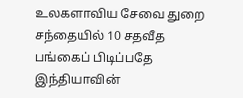உலகளாவிய சேவை துறை சந்தையில் 10 சதவீத பங்கைப் பிடிப்பதே இந்தியாவின்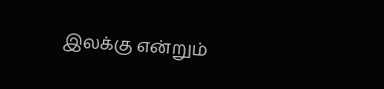இலக்கு என்றும்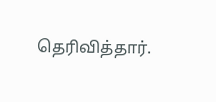தெரிவித்தார்.